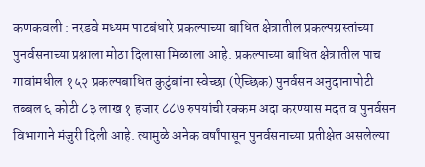कणकवली : नरडवे मध्यम पाटबंधारे प्रकल्पाच्या बाधित क्षेत्रातील प्रकल्पग्रस्तांच्या पुनर्वसनाच्या प्रश्नाला मोठा दिलासा मिळाला आहे. प्रकल्पाच्या बाधित क्षेत्रातील पाच गावांमधील १५२ प्रकल्पबाधित कुटुंबांना स्वेच्छा (ऐच्छिक) पुनर्वसन अनुदानापोटी तब्बल ६ कोटी ८३ लाख १ हजार ८८७ रुपयांची रक्कम अदा करण्यास मदत व पुनर्वसन विभागाने मंजुरी दिली आहे. त्यामुळे अनेक वर्षांपासून पुनर्वसनाच्या प्रतीक्षेत असलेल्या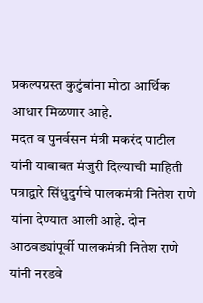प्रकल्पग्रस्त कुटुंबांना मोठा आर्थिक आधार मिळणार आहे.
मदत व पुनर्वसन मंत्री मकरंद पाटील यांनी याबाबत मंजुरी दिल्याची माहिती पत्राद्वारे सिंधुदुर्गचे पालकमंत्री नितेश राणे यांना देण्यात आली आहे. दोन आठवड्यांपूर्वी पालकमंत्री नितेश राणे यांनी नरडवे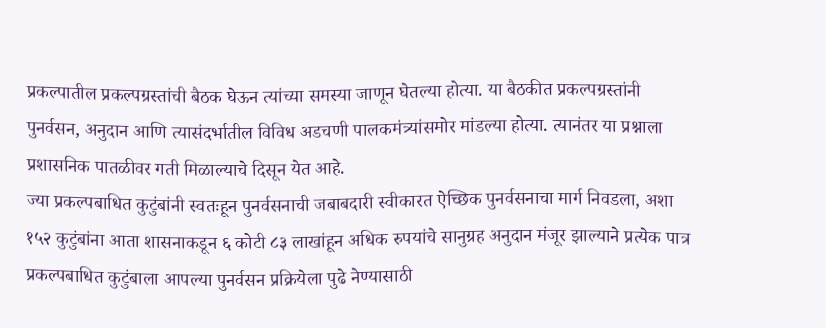प्रकल्पातील प्रकल्पग्रस्तांची बैठक घेऊन त्यांच्या समस्या जाणून घेतल्या होत्या. या बैठकीत प्रकल्पग्रस्तांनी पुनर्वसन, अनुदान आणि त्यासंदर्भातील विविध अडचणी पालकमंत्र्यांसमोर मांडल्या होत्या. त्यानंतर या प्रश्नाला प्रशासनिक पातळीवर गती मिळाल्याचे दिसून येत आहे.
ज्या प्रकल्पबाधित कुटुंबांनी स्वतःहून पुनर्वसनाची जबाबदारी स्वीकारत ऐच्छिक पुनर्वसनाचा मार्ग निवडला, अशा १५२ कुटुंबांना आता शासनाकडून ६ कोटी ८३ लाखांहून अधिक रुपयांचे सानुग्रह अनुदान मंजूर झाल्याने प्रत्येक पात्र प्रकल्पबाधित कुटुंबाला आपल्या पुनर्वसन प्रक्रियेला पुढे नेण्यासाठी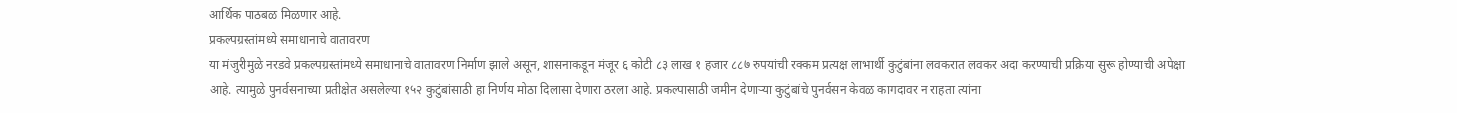आर्थिक पाठबळ मिळणार आहे.
प्रकल्पग्रस्तांमध्ये समाधानाचे वातावरण
या मंजुरीमुळे नरडवे प्रकल्पग्रस्तांमध्ये समाधानाचे वातावरण निर्माण झाले असून, शासनाकडून मंजूर ६ कोटी ८३ लाख १ हजार ८८७ रुपयांची रक्कम प्रत्यक्ष लाभार्थी कुटुंबांना लवकरात लवकर अदा करण्याची प्रक्रिया सुरू होण्याची अपेक्षा आहे. त्यामुळे पुनर्वसनाच्या प्रतीक्षेत असलेल्या १५२ कुटुंबांसाठी हा निर्णय मोठा दिलासा देणारा ठरला आहे. प्रकल्पासाठी जमीन देणाऱ्या कुटुंबांचे पुनर्वसन केवळ कागदावर न राहता त्यांना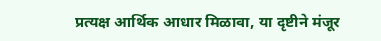प्रत्यक्ष आर्थिक आधार मिळावा, या दृष्टीने मंजूर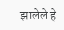झालेले हे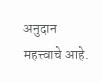अनुदान महत्त्वाचे आहे.